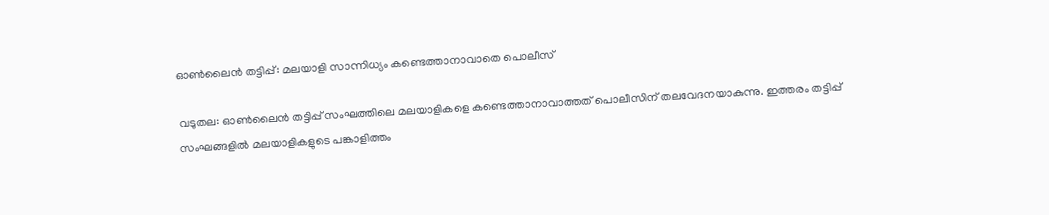ഓണ്‍ലൈന്‍ തട്ടിപ്പ്: മലയാളി സാന്നിധ്യം കണ്ടെത്താനാവാതെ പൊലീസ്

വടുതല: ഓണ്‍ലൈന്‍ തട്ടിപ്പ് സംഘത്തിലെ മലയാളികളെ കണ്ടെത്താനാവാത്തത് പൊലീസിന് തലവേദനയാകുന്നു. ഇത്തരം തട്ടിപ്പ് സംഘങ്ങളിൽ മലയാളികളുടെ പങ്കാളിത്തം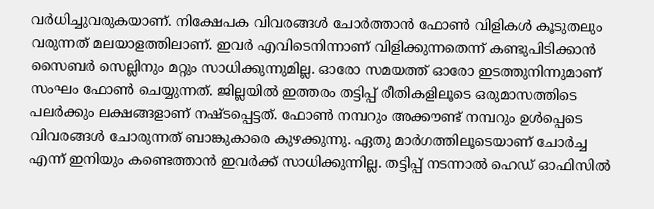വർധിച്ചുവരുകയാണ്. നിക്ഷേപക വിവരങ്ങൾ ചോർത്താൻ ഫോൺ വിളികൾ കൂടുതലും വരുന്നത് മലയാളത്തിലാണ്. ഇവർ എവിടെനിന്നാണ് വിളിക്കുന്നതെന്ന് കണ്ടുപിടിക്കാൻ സൈബർ സെല്ലിനും മറ്റും സാധിക്കുന്നുമില്ല. ഓരോ സമയത്ത് ഓരോ ഇടത്തുനിന്നുമാണ് സംഘം ഫോൺ ചെയ്യുന്നത്. ജില്ലയില്‍ ഇത്തരം തട്ടിപ്പ് രീതികളിലൂടെ ഒരുമാസത്തിടെ പലർക്കും ലക്ഷങ്ങളാണ് നഷ്ടപ്പെട്ടത്. ഫോണ്‍ നമ്പറും അക്കൗണ്ട് നമ്പറും ഉൾപ്പെടെ വിവരങ്ങള്‍ ചോരുന്നത് ബാങ്കുകാരെ കുഴക്കുന്നു. ഏതു മാര്‍ഗത്തിലൂടെയാണ് ചോര്‍ച്ച എന്ന് ഇനിയും കണ്ടെത്താന്‍ ഇവർക്ക് സാധിക്കുന്നില്ല. തട്ടിപ്പ് നടന്നാല്‍ ഹെഡ് ഓഫിസില്‍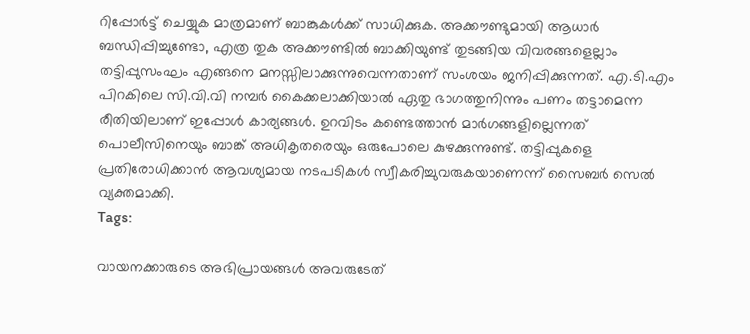റിപ്പോര്‍ട്ട് ചെയ്യുക മാത്രമാണ് ബാങ്കുകള്‍ക്ക് സാധിക്കുക. അക്കൗണ്ടുമായി ആധാര്‍ ബന്ധിപ്പിച്ചുണ്ടോ, എത്ര തുക അക്കൗണ്ടില്‍ ബാക്കിയുണ്ട് തുടങ്ങിയ വിവരങ്ങളെല്ലാം തട്ടിപ്പുസംഘം എങ്ങനെ മനസ്സിലാക്കുന്നുവെന്നതാണ് സംശയം ജനിപ്പിക്കുന്നത്. എ.ടി.എം പിറകിലെ സി.വി.വി നമ്പർ കൈക്കലാക്കിയാല്‍ ഏതു ഭാഗത്തുനിന്നും പണം തട്ടാമെന്ന രീതിയിലാണ് ഇപ്പോൾ കാര്യങ്ങൾ. ഉറവിടം കണ്ടെത്താന്‍ മാര്‍ഗങ്ങളില്ലെന്നത് പൊലീസിനെയും ബാങ്ക് അധികൃതരെയും ഒരുപോലെ കുഴക്കുന്നുണ്ട്. തട്ടിപ്പുകളെ പ്രതിരോധിക്കാൻ ആവശ്യമായ നടപടികൾ സ്വീകരിച്ചുവരുകയാണെന്ന് സൈബർ സെൽ വ്യക്തമാക്കി.
Tags:

വായനക്കാരുടെ അഭിപ്രായങ്ങള്‍ അവരുടേത്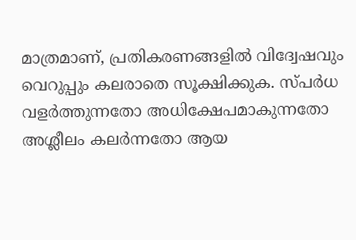മാത്രമാണ്, പ്രതികരണങ്ങളിൽ വിദ്വേഷവും വെറുപ്പും കലരാതെ സൂക്ഷിക്കുക. സ്പർധ വളർത്തുന്നതോ അധിക്ഷേപമാകുന്നതോ അശ്ലീലം കലർന്നതോ ആയ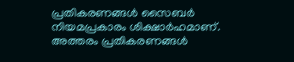പ്രതികരണങ്ങൾ സൈബർ നിയമപ്രകാരം ശിക്ഷാർഹമാണ്. അത്തരം പ്രതികരണങ്ങൾ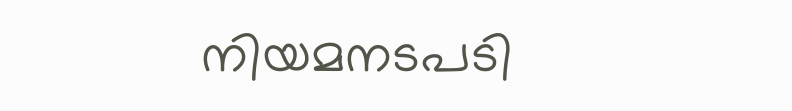നിയമനടപടി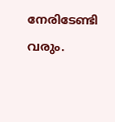നേരിടേണ്ടി വരും.